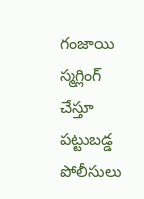గంజాయి స్మ‌గ్లింగ్ చేస్తూ పట్టుబ‌డ్డ పోలీసులు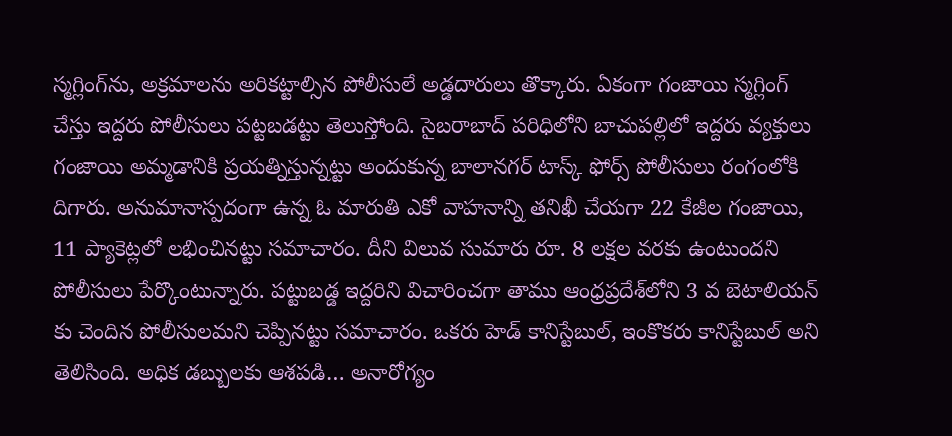స్మ‌గ్లింగ్‌ను, అక్ర‌మాల‌ను అరిక‌ట్టాల్సిన పోలీసులే అడ్డ‌దారులు తొక్కారు. ఏకంగా గంజాయి స్మ‌గ్లింగ్ చేస్తు ఇద్ద‌రు పోలీసులు ప‌ట్ట‌బ‌డ‌ట్టు తెలుస్తోంది. సైబ‌రాబాద్ ప‌రిధిలోని బాచుప‌ల్లిలో ఇద్ద‌రు వ్య‌క్తులు గంజాయి అమ్మ‌డానికి ప్ర‌య‌త్నిస్తున్న‌ట్టు అందుకున్న బాలానగర్ టాస్క్ ఫోర్స్ పోలీసులు రంగంలోకి దిగారు. అనుమానాస్ప‌దంగా ఉన్న ఓ మారుతి ఎకో వాహ‌నాన్ని త‌నిఖీ చేయ‌గా 22 కేజీల గంజాయి, 11 ప్యాకెట్ల‌లో ల‌భించిన‌ట్టు స‌మాచారం. దీని విలువ సుమారు రూ. 8 ల‌క్ష‌ల వ‌ర‌కు ఉంటుంద‌ని పోలీసులు పేర్కొంటున్నారు. ప‌ట్టుబ‌డ్డ ఇద్ద‌రిని విచారించ‌గా తాము ఆంధ్ర‌ప్ర‌దేశ్‌లోని 3 వ బెటాలియ‌న్ కు చెందిన పోలీసుల‌మ‌ని చెప్పినట్టు స‌మాచారం. ఒకరు హెడ్ కానిస్టేబుల్, ఇంకొక‌రు కానిస్టేబుల్ అని తెలిసింది. అధిక డ‌బ్బుల‌కు ఆశ‌ప‌డి… అనారోగ్యం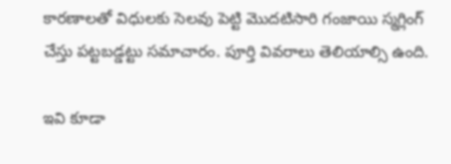కార‌ణాల‌తో విధుల‌కు సెల‌వు పెట్టి మొద‌టిసారి గంజాయి స్మ‌గ్లింగ్ చేస్తు ప‌ట్ట‌బ‌డ్డ‌ట్టు స‌మాచారం. పూర్తి వివ‌రాలు తెలియాల్సి ఉంది.

ఇవి కూడా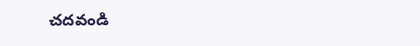చ‌ద‌వండి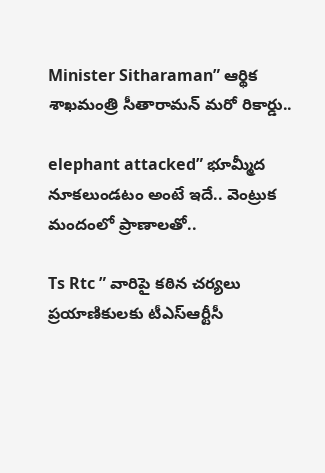Minister Sitharaman” ఆర్థిక శాఖ‌మంత్రి సీతారామ‌న్ మ‌రో రికార్డు..

elephant attacked” భూమ్మీద నూక‌లుండ‌టం అంటే ఇదే.. వెంట్రుక మందంలో ప్రాణాల‌తో..

Ts Rtc ” వారిపై కఠిన చర్యలు ప్రయాణికులకు టీఎస్‌ఆర్టీసీ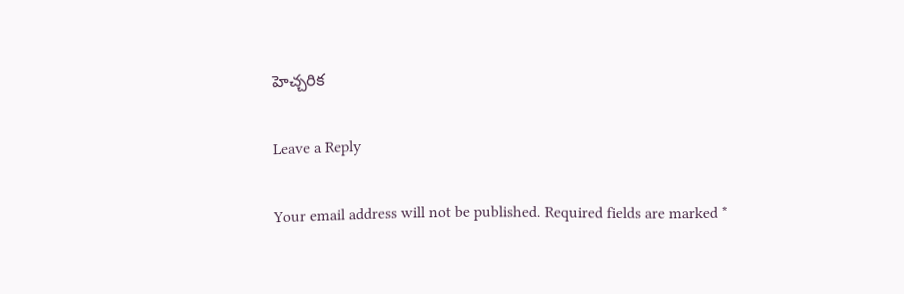హెచ్చరిక

Leave a Reply

Your email address will not be published. Required fields are marked *